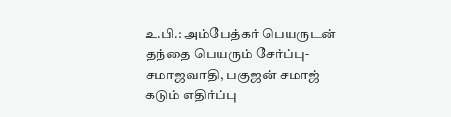உ.பி.: அம்பேத்கர் பெயருடன் தந்தை பெயரும் சேர்ப்பு- சமாஜவாதி, பகுஜன் சமாஜ் கடும் எதிர்ப்பு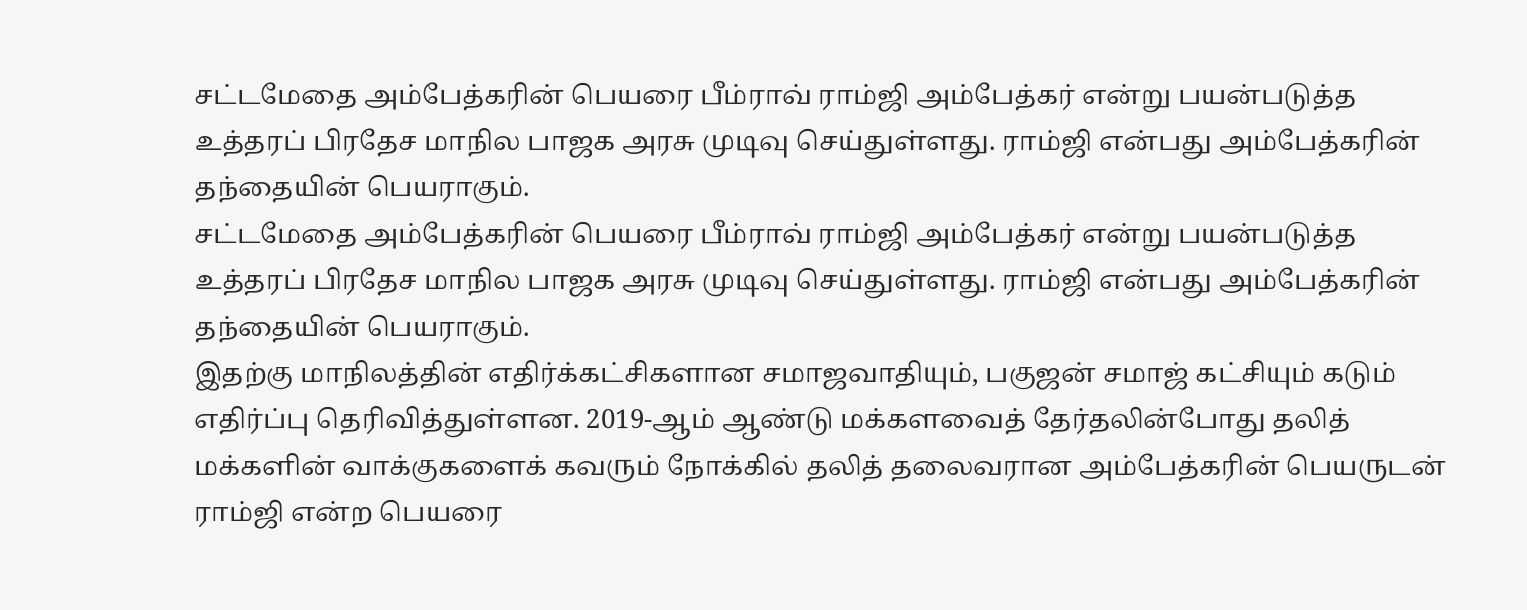சட்டமேதை அம்பேத்கரின் பெயரை பீம்ராவ் ராம்ஜி அம்பேத்கர் என்று பயன்படுத்த உத்தரப் பிரதேச மாநில பாஜக அரசு முடிவு செய்துள்ளது. ராம்ஜி என்பது அம்பேத்கரின் தந்தையின் பெயராகும்.
சட்டமேதை அம்பேத்கரின் பெயரை பீம்ராவ் ராம்ஜி அம்பேத்கர் என்று பயன்படுத்த உத்தரப் பிரதேச மாநில பாஜக அரசு முடிவு செய்துள்ளது. ராம்ஜி என்பது அம்பேத்கரின் தந்தையின் பெயராகும்.
இதற்கு மாநிலத்தின் எதிர்க்கட்சிகளான சமாஜவாதியும், பகுஜன் சமாஜ் கட்சியும் கடும் எதிர்ப்பு தெரிவித்துள்ளன. 2019-ஆம் ஆண்டு மக்களவைத் தேர்தலின்போது தலித் மக்களின் வாக்குகளைக் கவரும் நோக்கில் தலித் தலைவரான அம்பேத்கரின் பெயருடன் ராம்ஜி என்ற பெயரை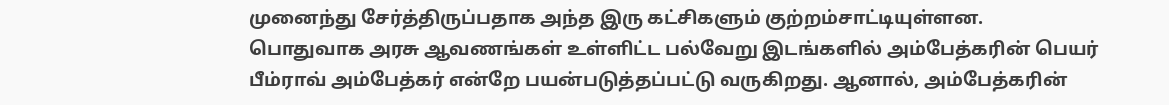முனைந்து சேர்த்திருப்பதாக அந்த இரு கட்சிகளும் குற்றம்சாட்டியுள்ளன.
பொதுவாக அரசு ஆவணங்கள் உள்ளிட்ட பல்வேறு இடங்களில் அம்பேத்கரின் பெயர் பீம்ராவ் அம்பேத்கர் என்றே பயன்படுத்தப்பட்டு வருகிறது. ஆனால், அம்பேத்கரின்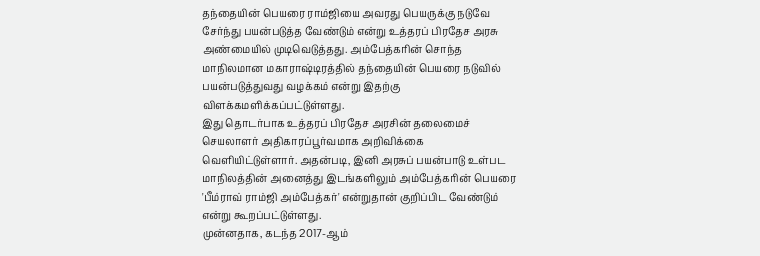தந்தையின் பெயரை ராம்ஜியை அவரது பெயருக்கு நடுவே சேர்ந்து பயன்படுத்த வேண்டும் என்று உத்தரப் பிரதேச அரசு அண்மையில் முடிவெடுத்தது. அம்பேத்கரின் சொந்த மாநிலமான மகாராஷ்டிரத்தில் தந்தையின் பெயரை நடுவில் பயன்படுத்துவது வழக்கம் என்று இதற்கு விளக்கமளிக்கப்பட்டுள்ளது.
இது தொடர்பாக உத்தரப் பிரதேச அரசின் தலைமைச் செயலாளர் அதிகாரப்பூர்வமாக அறிவிக்கை வெளியிட்டுள்ளார். அதன்படி, இனி அரசுப் பயன்பாடு உள்பட மாநிலத்தின் அனைத்து இடங்களிலும் அம்பேத்கரின் பெயரை 'பீம்ராவ் ராம்ஜி அம்பேத்கர்' என்றுதான் குறிப்பிட வேண்டும் என்று கூறப்பட்டுள்ளது.
முன்னதாக, கடந்த 2017-ஆம்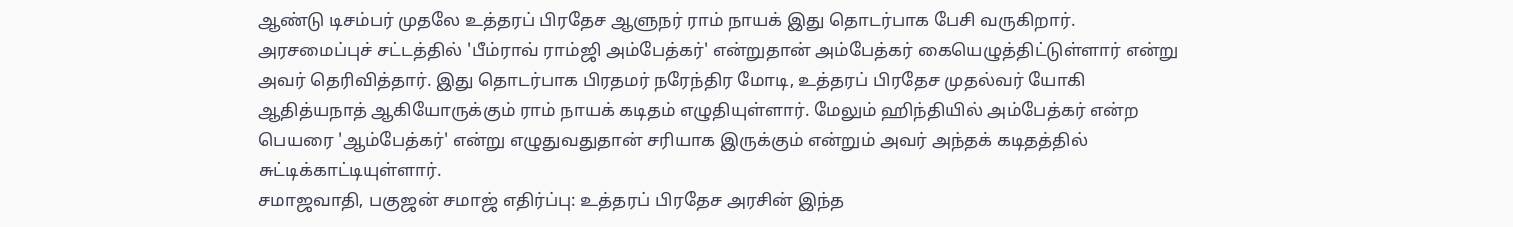ஆண்டு டிசம்பர் முதலே உத்தரப் பிரதேச ஆளுநர் ராம் நாயக் இது தொடர்பாக பேசி வருகிறார். அரசமைப்புச் சட்டத்தில் 'பீம்ராவ் ராம்ஜி அம்பேத்கர்' என்றுதான் அம்பேத்கர் கையெழுத்திட்டுள்ளார் என்று அவர் தெரிவித்தார். இது தொடர்பாக பிரதமர் நரேந்திர மோடி, உத்தரப் பிரதேச முதல்வர் யோகி ஆதித்யநாத் ஆகியோருக்கும் ராம் நாயக் கடிதம் எழுதியுள்ளார். மேலும் ஹிந்தியில் அம்பேத்கர் என்ற பெயரை 'ஆம்பேத்கர்' என்று எழுதுவதுதான் சரியாக இருக்கும் என்றும் அவர் அந்தக் கடிதத்தில் சுட்டிக்காட்டியுள்ளார்.
சமாஜவாதி, பகுஜன் சமாஜ் எதிர்ப்பு: உத்தரப் பிரதேச அரசின் இந்த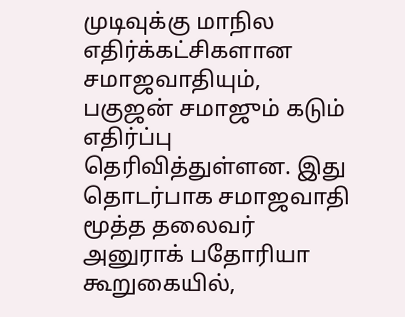முடிவுக்கு மாநில எதிர்க்கட்சிகளான சமாஜவாதியும், பகுஜன் சமாஜும் கடும் எதிர்ப்பு தெரிவித்துள்ளன. இது தொடர்பாக சமாஜவாதி மூத்த தலைவர் அனுராக் பதோரியா கூறுகையில்,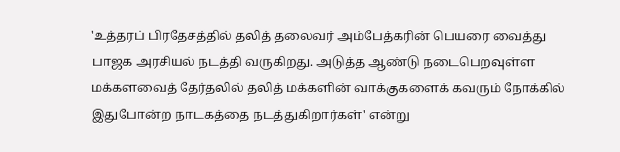'உத்தரப் பிரதேசத்தில் தலித் தலைவர் அம்பேத்கரின் பெயரை வைத்து பாஜக அரசியல் நடத்தி வருகிறது. அடுத்த ஆண்டு நடைபெறவுள்ள மக்களவைத் தேர்தலில் தலித் மக்களின் வாக்குகளைக் கவரும் நோக்கில் இதுபோன்ற நாடகத்தை நடத்துகிறார்கள்' என்று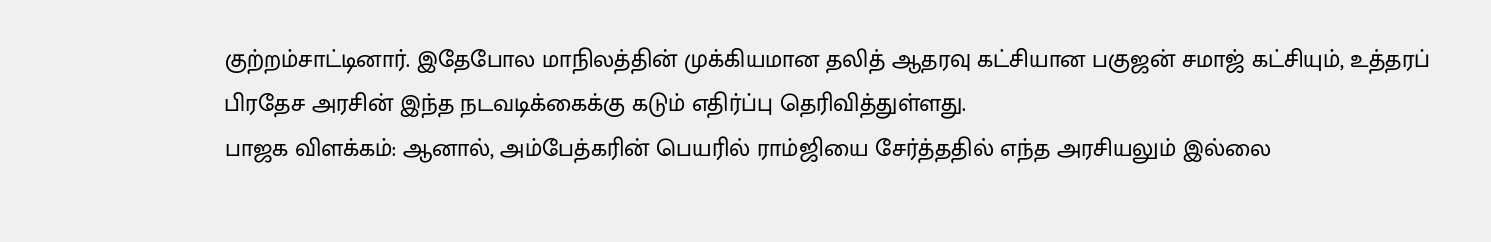குற்றம்சாட்டினார். இதேபோல மாநிலத்தின் முக்கியமான தலித் ஆதரவு கட்சியான பகுஜன் சமாஜ் கட்சியும், உத்தரப் பிரதேச அரசின் இந்த நடவடிக்கைக்கு கடும் எதிர்ப்பு தெரிவித்துள்ளது.
பாஜக விளக்கம்: ஆனால், அம்பேத்கரின் பெயரில் ராம்ஜியை சேர்த்ததில் எந்த அரசியலும் இல்லை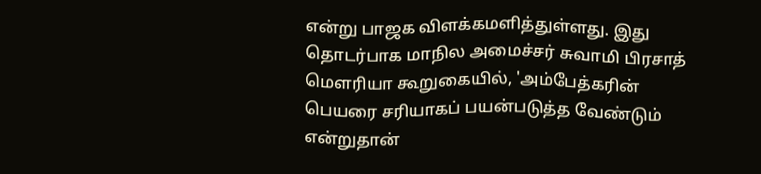என்று பாஜக விளக்கமளித்துள்ளது. இது தொடர்பாக மாநில அமைச்சர் சுவாமி பிரசாத் மெளரியா கூறுகையில், 'அம்பேத்கரின் பெயரை சரியாகப் பயன்படுத்த வேண்டும் என்றுதான்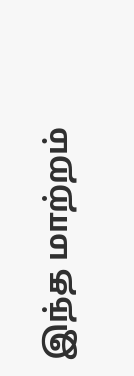இந்த மாற்றம்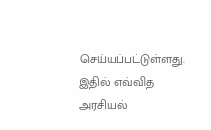செய்யப்பட்டுள்ளது. இதில் எவ்வித அரசியல்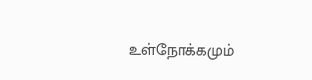உள்நோக்கமும்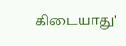கிடையாது'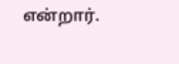என்றார்.